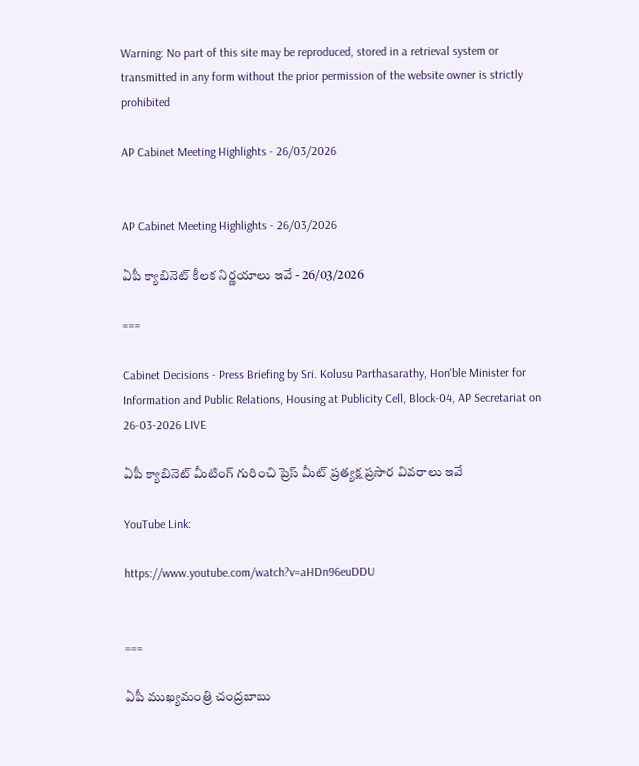Warning: No part of this site may be reproduced, stored in a retrieval system or transmitted in any form without the prior permission of the website owner is strictly prohibited

AP Cabinet Meeting Highlights - 26/03/2026


AP Cabinet Meeting Highlights - 26/03/2026

ఏపీ క్యాబినెట్ కీలక నిర్ణయాలు ఇవే - 26/03/2026

===

Cabinet Decisions - Press Briefing by Sri. Kolusu Parthasarathy, Hon'ble Minister for Information and Public Relations, Housing at Publicity Cell, Block-04, AP Secretariat on 26-03-2026 LIVE

ఏపీ క్యాబినెట్ మీటింగ్ గురించి ప్రెస్ మీట్ ప్రత్యక్ష ప్రసార వివరాలు ఇవే

YouTube Link:

https://www.youtube.com/watch?v=aHDn96euDDU


===

ఏపీ ముఖ్యమంత్రి చంద్రబాబు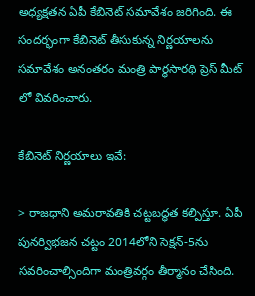అధ్యక్షతన ఏపీ కేబినెట్ సమావేశం జరిగింది. ఈ సందర్భంగా కేబినెట్ తీసుకున్న నిర్ణయాలను సమావేశం అనంతరం మంత్రి పార్థసారథి ప్రెస్ మీట్ లో వివరించారు.

కేబినెట్ నిర్ణయాలు ఇవే:

> రాజధాని అమరావతికి చట్టబద్ధత కల్పిస్తూ. ఏపీ పునర్విభజన చట్టం 2014లోని సెక్షన్-5ను సవరించాల్సిందిగా మంత్రివర్గం తీర్మానం చేసింది.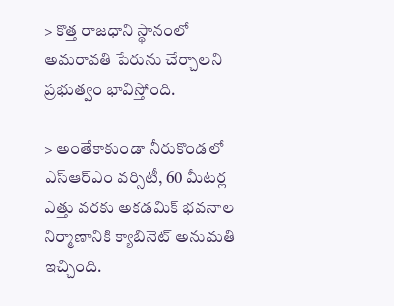> కొత్త రాజధాని స్థానంలో అమరావతి పేరును చేర్చాలని ప్రభుత్వం భావిస్తోంది.

> అంతేకాకుండా నీరుకొండలో ఎస్ఆర్ఎం వర్సిటీ, 60 మీటర్ల ఎత్తు వరకు అకడమిక్ భవనాల నిర్మాణానికి క్యాబినెట్ అనుమతి ఇచ్చింది.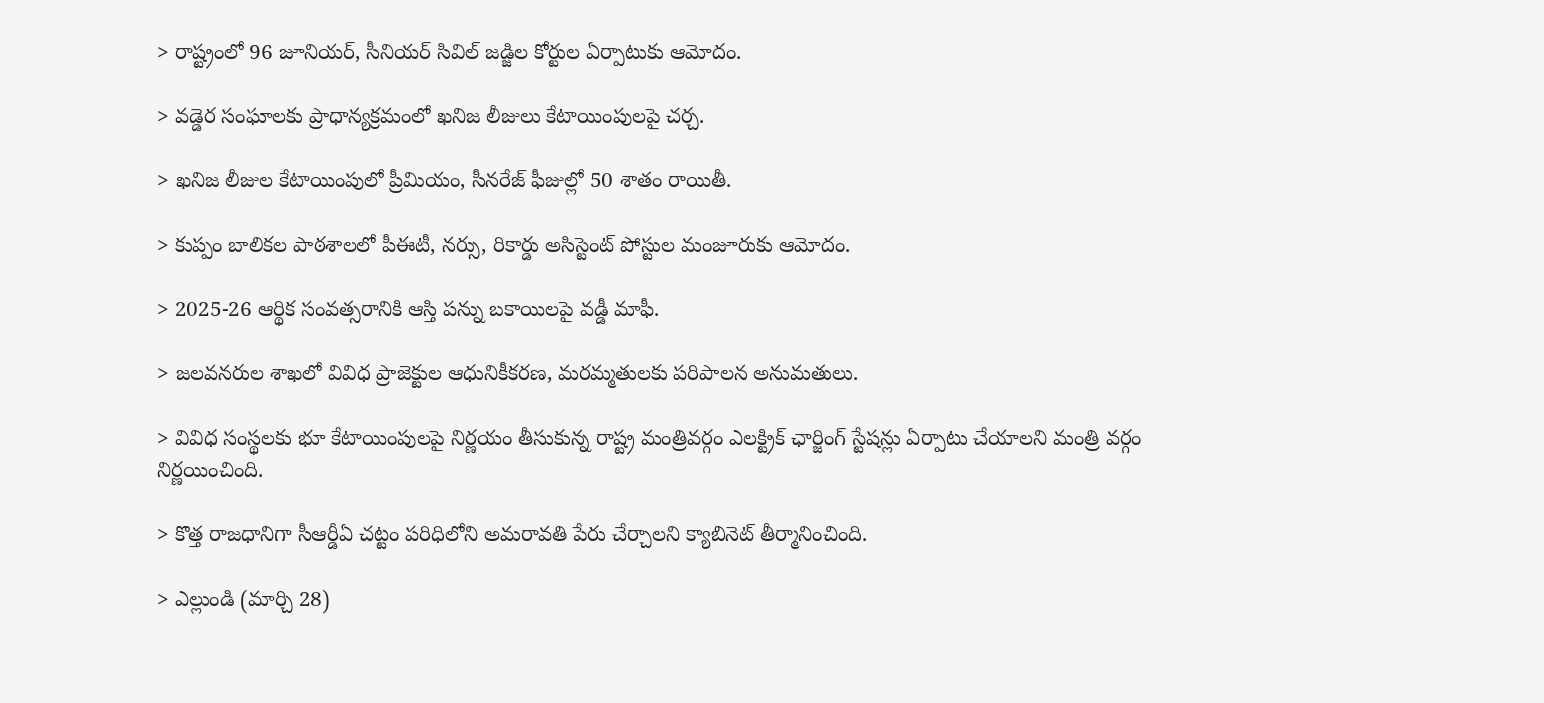> రాష్ట్రంలో 96 జూనియర్, సీనియర్ సివిల్ జడ్జిల కోర్టుల ఏర్పాటుకు ఆమోదం.

> వడ్డెర సంఘాలకు ప్రాధాన్యక్రమంలో ఖనిజ లీజులు కేటాయింపులపై చర్చ.

> ఖనిజ లీజుల కేటాయింపులో ప్రీమియం, సీనరేజ్ ఫీజుల్లో 50 శాతం రాయితీ.

> కుప్పం బాలికల పాఠశాలలో పీఈటీ, నర్సు, రికార్డు అసిస్టెంట్ పోస్టుల మంజూరుకు ఆమోదం.

> 2025-26 ఆర్థిక సంవత్సరానికి ఆస్తి పన్ను బకాయిలపై వడ్డీ మాఫీ.

> జలవనరుల శాఖలో వివిధ ప్రాజెక్టుల ఆధునికీకరణ, మరమ్మతులకు పరిపాలన అనుమతులు.

> వివిధ సంస్థలకు భూ కేటాయింపులపై నిర్ణయం తీసుకున్న రాష్ట్ర మంత్రివర్గం ఎలక్ట్రిక్ ఛార్జింగ్ స్టేషన్లు ఏర్పాటు చేయాలని మంత్రి వర్గం నిర్ణయించింది.

> కొత్త రాజధానిగా సీఆర్డీఏ చట్టం పరిధిలోని అమరావతి పేరు చేర్చాలని క్యాబినెట్ తీర్మానించింది.

> ఎల్లుండి (మార్చి 28)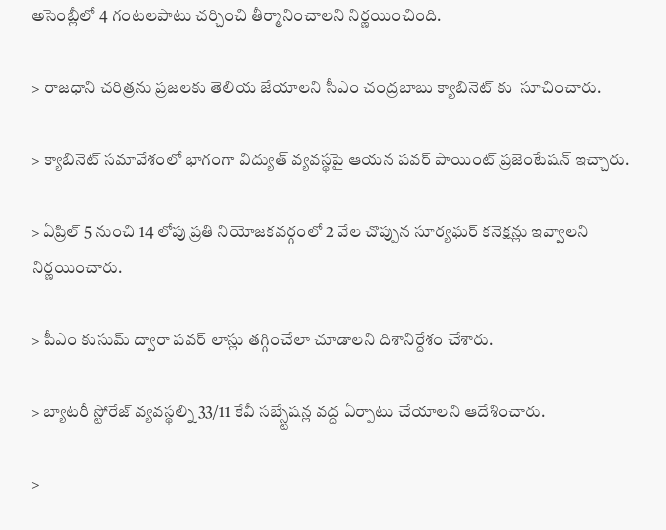అసెంబ్లీలో 4 గంటలపాటు చర్చించి తీర్మానించాలని నిర్ణయించింది.

> రాజధాని చరిత్రను ప్రజలకు తెలియ జేయాలని సీఎం చంద్రబాబు క్యాబినెట్ కు  సూచించారు.

> క్యాబినెట్ సమావేశంలో భాగంగా విద్యుత్ వ్యవస్థపై ఆయన పవర్ పాయింట్ ప్రజెంటేషన్ ఇచ్చారు.

> ఏప్రిల్ 5 నుంచి 14 లోపు ప్రతి నియోజకవర్గంలో 2 వేల చొప్పున సూర్యఘర్ కనెక్షన్లు ఇవ్వాలని నిర్ణయించారు.

> పీఎం కుసుమ్ ద్వారా పవర్ లాస్లు తగ్గించేలా చూడాలని దిశానిర్దేశం చేశారు.

> బ్యాటరీ స్టోరేజ్ వ్యవస్థల్ని 33/11 కేవీ సబ్స్టేషన్ల వద్ద ఏర్పాటు చేయాలని ఆదేశించారు.

>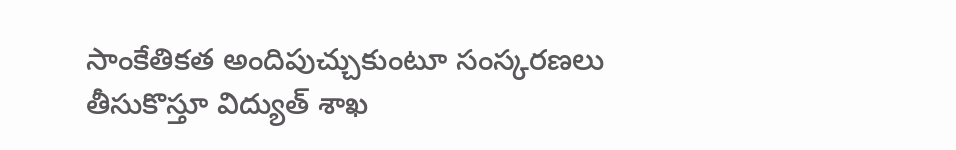సాంకేతికత అందిపుచ్చుకుంటూ సంస్కరణలు తీసుకొస్తూ విద్యుత్ శాఖ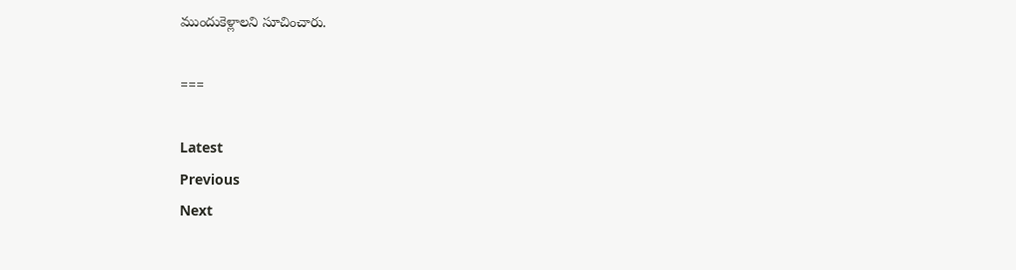ముందుకెళ్లాలని సూచించారు.

===

Latest
Previous
Next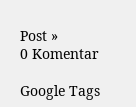Post »
0 Komentar

Google Tags